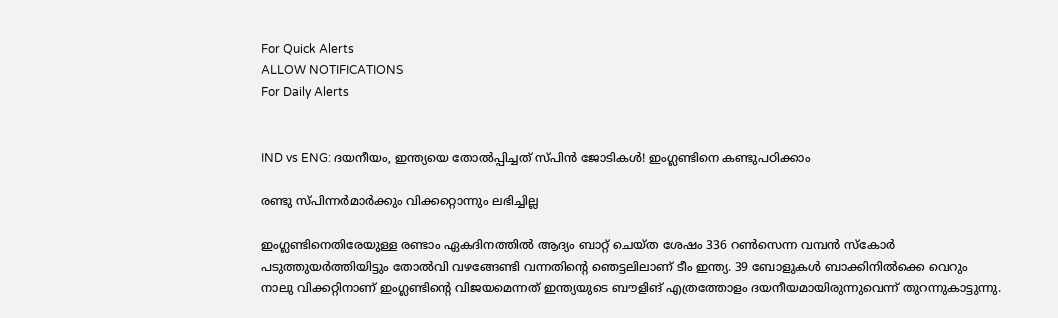For Quick Alerts
ALLOW NOTIFICATIONS
For Daily Alerts


IND vs ENG: ദയനീയം, ഇന്ത്യയെ തോല്‍പ്പിച്ചത് സ്പിന്‍ ജോടികള്‍! ഇംഗ്ലണ്ടിനെ കണ്ടുപഠിക്കാം

രണ്ടു സ്പിന്നര്‍മാര്‍ക്കും വിക്കറ്റൊന്നും ലഭിച്ചില്ല

ഇംഗ്ലണ്ടിനെതിരേയുള്ള രണ്ടാം ഏകദിനത്തില്‍ ആദ്യം ബാറ്റ് ചെയ്ത ശേഷം 336 റണ്‍സെന്ന വമ്പന്‍ സ്‌കോര്‍ പടുത്തുയര്‍ത്തിയിട്ടും തോല്‍വി വഴങ്ങേണ്ടി വന്നതിന്റെ ഞെട്ടലിലാണ് ടീം ഇന്ത്യ. 39 ബോളുകള്‍ ബാക്കിനില്‍ക്കെ വെറും നാലു വിക്കറ്റിനാണ് ഇംഗ്ലണ്ടിന്റെ വിജയമെന്നത് ഇന്ത്യയുടെ ബൗളിങ് എത്രത്തോളം ദയനീയമായിരുന്നുവെന്ന് തുറന്നുകാട്ടുന്നു.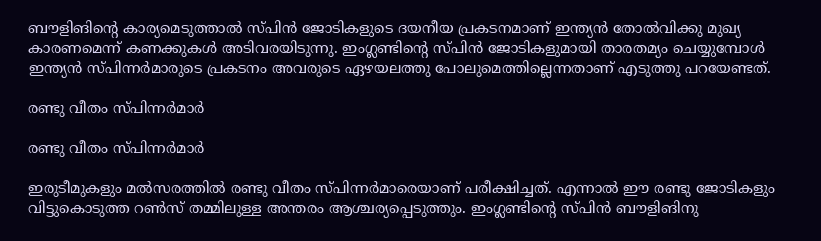ബൗളിങിന്റെ കാര്യമെടുത്താല്‍ സ്പിന്‍ ജോടികളുടെ ദയനീയ പ്രകടനമാണ് ഇന്ത്യന്‍ തോല്‍വിക്കു മുഖ്യ കാരണമെന്ന് കണക്കുകള്‍ അടിവരയിടുന്നു. ഇംഗ്ലണ്ടിന്റെ സ്പിന്‍ ജോടികളുമായി താരതമ്യം ചെയ്യുമ്പോള്‍ ഇന്ത്യന്‍ സ്പിന്നര്‍മാരുടെ പ്രകടനം അവരുടെ ഏഴയലത്തു പോലുമെത്തില്ലെന്നതാണ് എടുത്തു പറയേണ്ടത്.

രണ്ടു വീതം സ്പിന്നര്‍മാര്‍

രണ്ടു വീതം സ്പിന്നര്‍മാര്‍

ഇരുടീമുകളും മല്‍സരത്തില്‍ രണ്ടു വീതം സ്പിന്നര്‍മാരെയാണ് പരീക്ഷിച്ചത്. എന്നാല്‍ ഈ രണ്ടു ജോടികളും വിട്ടുകൊടുത്ത റണ്‍സ് തമ്മിലുള്ള അന്തരം ആശ്ചര്യപ്പെടുത്തും. ഇംഗ്ലണ്ടിന്റെ സ്പിന്‍ ബൗളിങിനു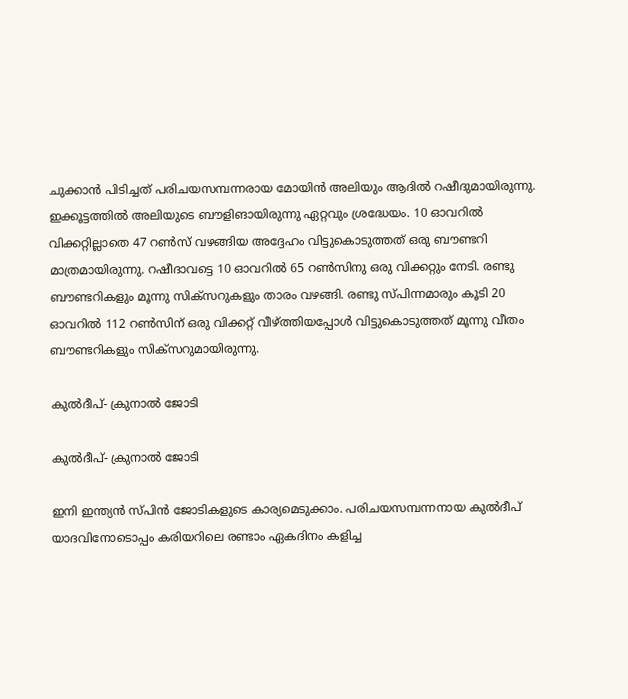ചുക്കാന്‍ പിടിച്ചത് പരിചയസമ്പന്നരായ മോയിന്‍ അലിയും ആദില്‍ റഷീദുമായിരുന്നു.
ഇക്കൂട്ടത്തില്‍ അലിയുടെ ബൗളിങായിരുന്നു ഏറ്റവും ശ്രദ്ധേയം. 10 ഓവറില്‍ വിക്കറ്റില്ലാതെ 47 റണ്‍സ് വഴങ്ങിയ അദ്ദേഹം വിട്ടുകൊടുത്തത് ഒരു ബൗണ്ടറി മാത്രമായിരുന്നു. റഷീദാവട്ടെ 10 ഓവറില്‍ 65 റണ്‍സിനു ഒരു വിക്കറ്റും നേടി. രണ്ടു ബൗണ്ടറികളും മൂന്നു സിക്‌സറുകളും താരം വഴങ്ങി. രണ്ടു സ്പിന്നമാരും കൂടി 20 ഓവറില്‍ 112 റണ്‍സിന് ഒരു വിക്കറ്റ് വീഴ്ത്തിയപ്പോള്‍ വിട്ടുകൊടുത്തത് മൂന്നു വീതം ബൗണ്ടറികളും സിക്‌സറുമായിരുന്നു.

കുല്‍ദീപ്- ക്രുനാല്‍ ജോടി

കുല്‍ദീപ്- ക്രുനാല്‍ ജോടി

ഇനി ഇന്ത്യന്‍ സ്പിന്‍ ജോടികളുടെ കാര്യമെടുക്കാം. പരിചയസമ്പന്നനായ കുല്‍ദീപ് യാദവിനോടൊപ്പം കരിയറിലെ രണ്ടാം ഏകദിനം കളിച്ച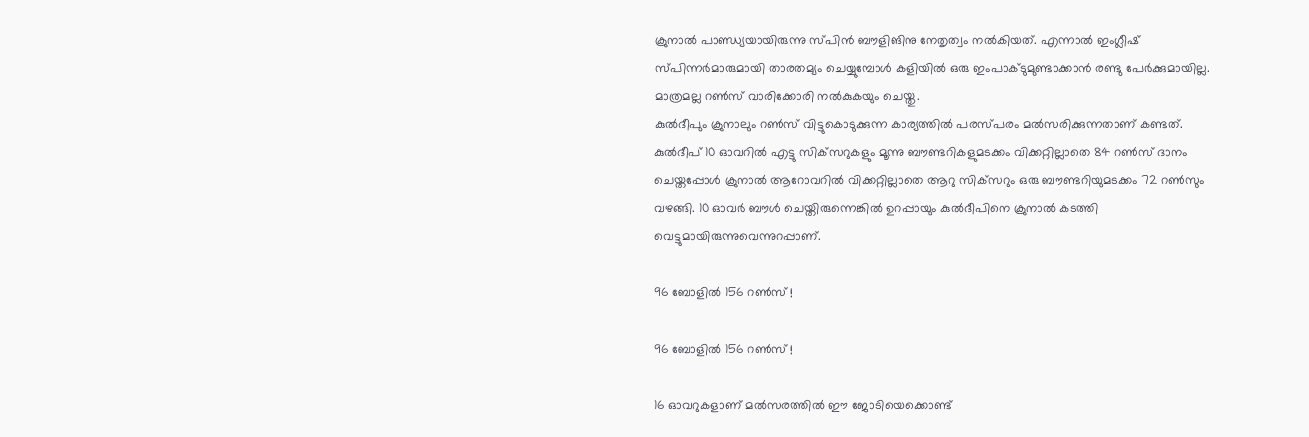ക്രുനാല്‍ പാണ്ഡ്യയായിരുന്നു സ്പിന്‍ ബൗളിങിനു നേതൃത്വം നല്‍കിയത്. എന്നാല്‍ ഇംഗ്ലീഷ് സ്പിന്നര്‍മാരുമായി താരതമ്യം ചെയ്യുമ്പോള്‍ കളിയില്‍ ഒരു ഇംപാക്ടുമുണ്ടാക്കാന്‍ രണ്ടു പേര്‍ക്കുമായില്ല. മാത്രമല്ല റണ്‍സ് വാരിക്കോരി നല്‍കുകയും ചെയ്തു.
കുല്‍ദീപും ക്രുനാലും റണ്‍സ് വിട്ടുകൊടുക്കുന്ന കാര്യത്തില്‍ പരസ്പരം മല്‍സരിക്കുന്നതാണ് കണ്ടത്. കുല്‍ദീപ് 10 ഓവറില്‍ എട്ടു സിക്‌സറുകളും മൂന്നു ബൗണ്ടറികളുമടക്കം വിക്കറ്റില്ലാതെ 84 റണ്‍സ് ദാനം ചെയ്തപ്പോള്‍ ക്രുനാല്‍ ആറോവറില്‍ വിക്കറ്റില്ലാതെ ആറു സിക്‌സറും ഒരു ബൗണ്ടറിയുമടക്കം 72 റണ്‍സും വഴങ്ങി. 10 ഓവര്‍ ബൗള്‍ ചെയ്തിരുന്നെങ്കില്‍ ഉറപ്പായും കുല്‍ദീപിനെ ക്രുനാല്‍ കടത്തി വെട്ടുമായിരുന്നുവെന്നുറപ്പാണ്.

96 ബോളില്‍ 156 റണ്‍സ് !

96 ബോളില്‍ 156 റണ്‍സ് !

16 ഓവറുകളാണ് മല്‍സരത്തില്‍ ഈ ജോടിയെക്കൊണ്ട്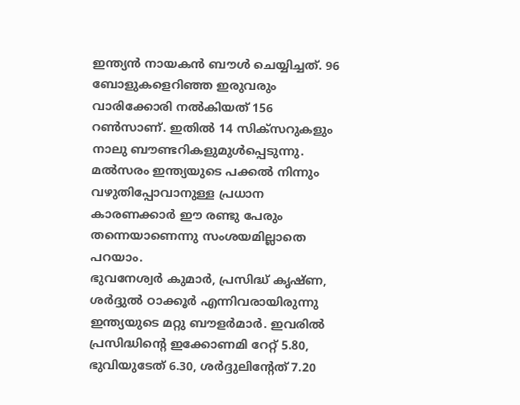ഇന്ത്യന്‍ നായകന്‍ ബൗള്‍ ചെയ്യിച്ചത്. 96 ബോളുകളെറിഞ്ഞ ഇരുവരും വാരിക്കോരി നല്‍കിയത് 156 റണ്‍സാണ്. ഇതില്‍ 14 സിക്‌സറുകളും നാലു ബൗണ്ടറികളുമുള്‍പ്പെടുന്നു. മല്‍സരം ഇന്ത്യയുടെ പക്കല്‍ നിന്നും വഴുതിപ്പോവാനുള്ള പ്രധാന കാരണക്കാര്‍ ഈ രണ്ടു പേരും തന്നെയാണെന്നു സംശയമില്ലാതെ പറയാം.
ഭുവനേശ്വര്‍ കുമാര്‍, പ്രസിദ്ധ് കൃഷ്ണ, ശര്‍ദ്ദുല്‍ ഠാക്കൂര്‍ എന്നിവരായിരുന്നു ഇന്ത്യയുടെ മറ്റു ബൗളര്‍മാര്‍. ഇവരില്‍ പ്രസിദ്ധിന്റെ ഇക്കോണമി റേറ്റ് 5.80, ഭുവിയുടേത് 6.30, ശര്‍ദ്ദുലിന്റേത് 7.20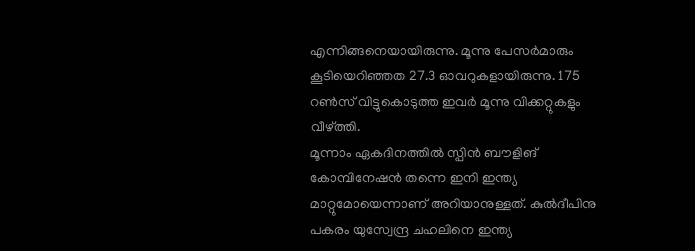എന്നിങ്ങനെയായിരുന്നു. മൂന്നു പേസര്‍മാരും കൂടിയെറിഞ്ഞത 27.3 ഓവറുകളായിരുന്നു. 175 റണ്‍സ് വിട്ടുകൊടുത്ത ഇവര്‍ മൂന്നു വിക്കറ്റുകളും വീഴ്ത്തി.
മൂന്നാം ഏകദിനത്തില്‍ സ്പിന്‍ ബൗളിങ് കോമ്പിനേഷന്‍ തന്നെ ഇനി ഇന്ത്യ മാറ്റുമോയെന്നാണ് അറിയാനുള്ളത്. കുല്‍ദീപിനു പകരം യുസ്വേന്ദ്ര ചഹലിനെ ഇന്ത്യ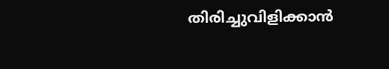തിരിച്ചുവിളിക്കാന്‍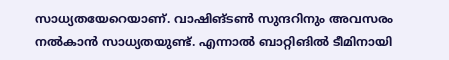സാധ്യതയേറെയാണ്. വാഷിങ്ടണ്‍ സുന്ദറിനും അവസരം നല്‍കാന്‍ സാധ്യതയുണ്ട്. എന്നാല്‍ ബാറ്റിങില്‍ ടീമിനായി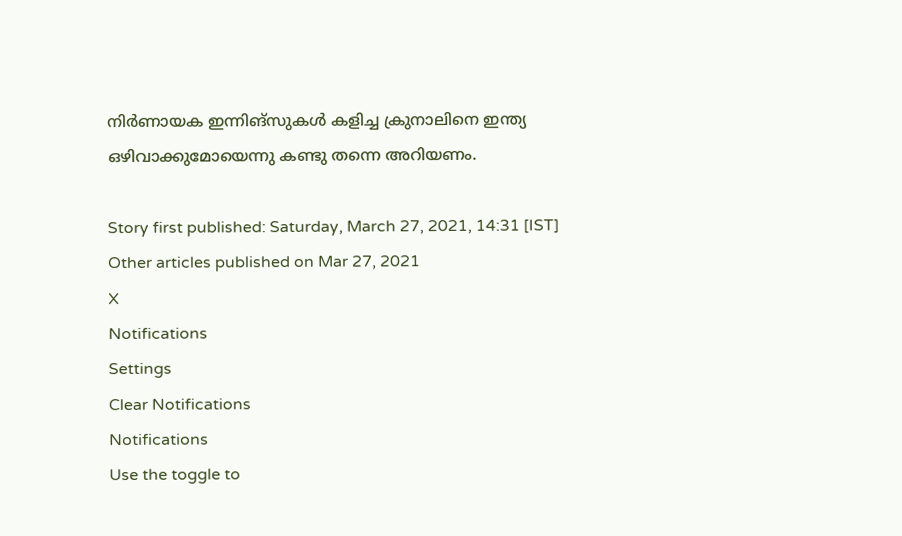നിര്‍ണായക ഇന്നിങ്‌സുകള്‍ കളിച്ച ക്രുനാലിനെ ഇന്ത്യ ഒഴിവാക്കുമോയെന്നു കണ്ടു തന്നെ അറിയണം.

Story first published: Saturday, March 27, 2021, 14:31 [IST]
Other articles published on Mar 27, 2021
X
Notifications
Settings
Clear Notifications
Notifications
Use the toggle to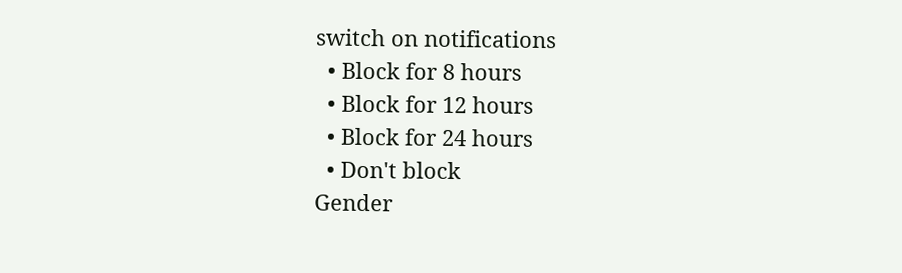switch on notifications
  • Block for 8 hours
  • Block for 12 hours
  • Block for 24 hours
  • Don't block
Gender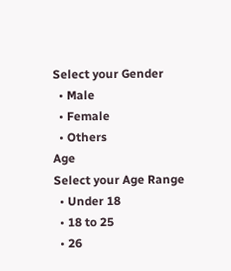Select your Gender
  • Male
  • Female
  • Others
Age
Select your Age Range
  • Under 18
  • 18 to 25
  • 26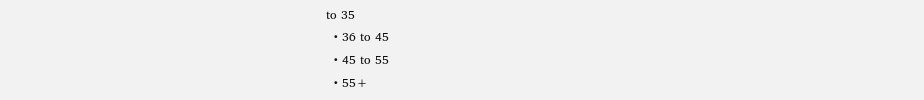to 35
  • 36 to 45
  • 45 to 55
  • 55+